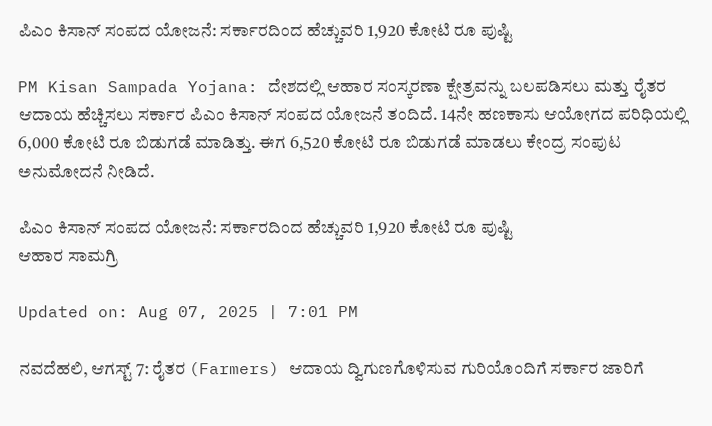ಪಿಎಂ ಕಿಸಾನ್ ಸಂಪದ ಯೋಜನೆ: ಸರ್ಕಾರದಿಂದ ಹೆಚ್ಚುವರಿ 1,920 ಕೋಟಿ ರೂ ಪುಷ್ಟಿ

PM Kisan Sampada Yojana: ದೇಶದಲ್ಲಿ ಆಹಾರ ಸಂಸ್ಕರಣಾ ಕ್ಷೇತ್ರವನ್ನು ಬಲಪಡಿಸಲು ಮತ್ತು ರೈತರ ಆದಾಯ ಹೆಚ್ಚಿಸಲು ಸರ್ಕಾರ ಪಿಎಂ ಕಿಸಾನ್ ಸಂಪದ ಯೋಜನೆ ತಂದಿದೆ. 14ನೇ ಹಣಕಾಸು ಆಯೋಗದ ಪರಿಧಿಯಲ್ಲಿ 6,000 ಕೋಟಿ ರೂ ಬಿಡುಗಡೆ ಮಾಡಿತ್ತು. ಈಗ 6,520 ಕೋಟಿ ರೂ ಬಿಡುಗಡೆ ಮಾಡಲು ಕೇಂದ್ರ ಸಂಪುಟ ಅನುಮೋದನೆ ನೀಡಿದೆ.

ಪಿಎಂ ಕಿಸಾನ್ ಸಂಪದ ಯೋಜನೆ: ಸರ್ಕಾರದಿಂದ ಹೆಚ್ಚುವರಿ 1,920 ಕೋಟಿ ರೂ ಪುಷ್ಟಿ
ಆಹಾರ ಸಾಮಗ್ರಿ

Updated on: Aug 07, 2025 | 7:01 PM

ನವದೆಹಲಿ, ಆಗಸ್ಟ್ 7: ರೈತರ (Farmers) ಆದಾಯ ದ್ವಿಗುಣಗೊಳಿಸುವ ಗುರಿಯೊಂದಿಗೆ ಸರ್ಕಾರ ಜಾರಿಗೆ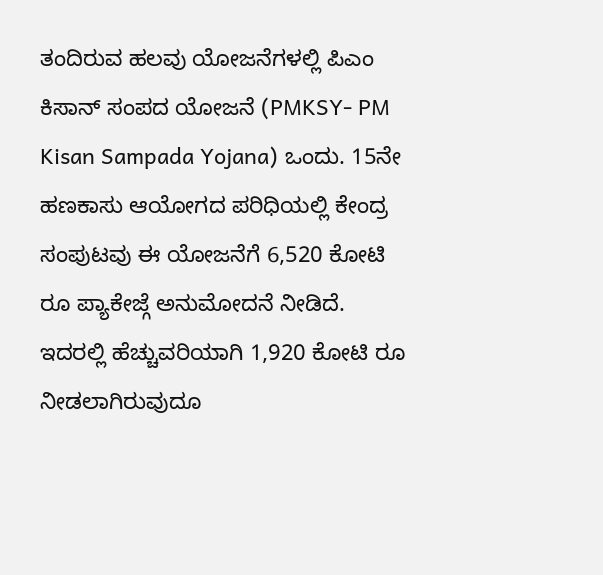ತಂದಿರುವ ಹಲವು ಯೋಜನೆಗಳಲ್ಲಿ ಪಿಎಂ ಕಿಸಾನ್ ಸಂಪದ ಯೋಜನೆ (PMKSY- PM Kisan Sampada Yojana) ಒಂದು. 15ನೇ ಹಣಕಾಸು ಆಯೋಗದ ಪರಿಧಿಯಲ್ಲಿ ಕೇಂದ್ರ ಸಂಪುಟವು ಈ ಯೋಜನೆಗೆ 6,520 ಕೋಟಿ ರೂ ಪ್ಯಾಕೇಜ್ಗೆ ಅನುಮೋದನೆ ನೀಡಿದೆ. ಇದರಲ್ಲಿ ಹೆಚ್ಚುವರಿಯಾಗಿ 1,920 ಕೋಟಿ ರೂ ನೀಡಲಾಗಿರುವುದೂ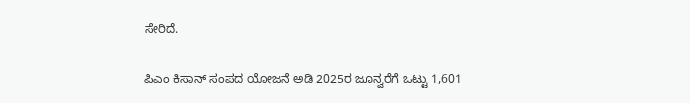ಸೇರಿದೆ.

ಪಿಎಂ ಕಿಸಾನ್ ಸಂಪದ ಯೋಜನೆ ಅಡಿ 2025ರ ಜೂನ್ವರೆಗೆ ಒಟ್ಟು 1,601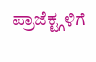ಪ್ರಾಜೆಕ್ಟ್ಗಳಿಗೆ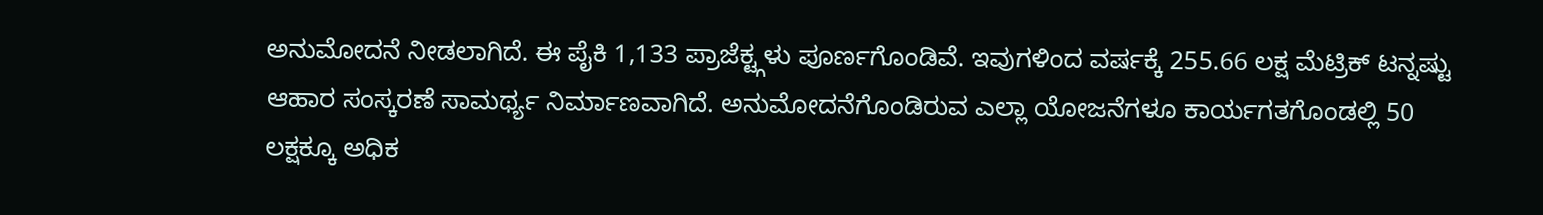ಅನುಮೋದನೆ ನೀಡಲಾಗಿದೆ. ಈ ಪೈಕಿ 1,133 ಪ್ರಾಜೆಕ್ಟ್ಗಳು ಪೂರ್ಣಗೊಂಡಿವೆ. ಇವುಗಳಿಂದ ವರ್ಷಕ್ಕೆ 255.66 ಲಕ್ಷ ಮೆಟ್ರಿಕ್ ಟನ್ನಷ್ಟು ಆಹಾರ ಸಂಸ್ಕರಣೆ ಸಾಮರ್ಥ್ಯ ನಿರ್ಮಾಣವಾಗಿದೆ. ಅನುಮೋದನೆಗೊಂಡಿರುವ ಎಲ್ಲಾ ಯೋಜನೆಗಳೂ ಕಾರ್ಯಗತಗೊಂಡಲ್ಲಿ 50 ಲಕ್ಷಕ್ಕೂ ಅಧಿಕ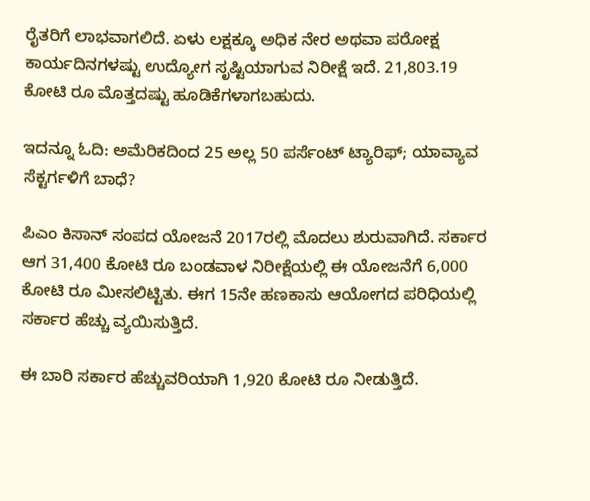ರೈತರಿಗೆ ಲಾಭವಾಗಲಿದೆ. ಏಳು ಲಕ್ಷಕ್ಕೂ ಅಧಿಕ ನೇರ ಅಥವಾ ಪರೋಕ್ಷ ಕಾರ್ಯದಿನಗಳಷ್ಟು ಉದ್ಯೋಗ ಸೃಷ್ಟಿಯಾಗುವ ನಿರೀಕ್ಷೆ ಇದೆ. 21,803.19 ಕೋಟಿ ರೂ ಮೊತ್ತದಷ್ಟು ಹೂಡಿಕೆಗಳಾಗಬಹುದು.

ಇದನ್ನೂ ಓದಿ: ಅಮೆರಿಕದಿಂದ 25 ಅಲ್ಲ 50 ಪರ್ಸೆಂಟ್ ಟ್ಯಾರಿಫ್; ಯಾವ್ಯಾವ ಸೆಕ್ಟರ್ಗಳಿಗೆ ಬಾಧೆ?

ಪಿಎಂ ಕಿಸಾನ್ ಸಂಪದ ಯೋಜನೆ 2017ರಲ್ಲಿ ಮೊದಲು ಶುರುವಾಗಿದೆ. ಸರ್ಕಾರ ಆಗ 31,400 ಕೋಟಿ ರೂ ಬಂಡವಾಳ ನಿರೀಕ್ಷೆಯಲ್ಲಿ ಈ ಯೋಜನೆಗೆ 6,000 ಕೋಟಿ ರೂ ಮೀಸಲಿಟ್ಟಿತು. ಈಗ 15ನೇ ಹಣಕಾಸು ಆಯೋಗದ ಪರಿಧಿಯಲ್ಲಿ ಸರ್ಕಾರ ಹೆಚ್ಚು ವ್ಯಯಿಸುತ್ತಿದೆ.

ಈ ಬಾರಿ ಸರ್ಕಾರ ಹೆಚ್ಚುವರಿಯಾಗಿ 1,920 ಕೋಟಿ ರೂ ನೀಡುತ್ತಿದೆ.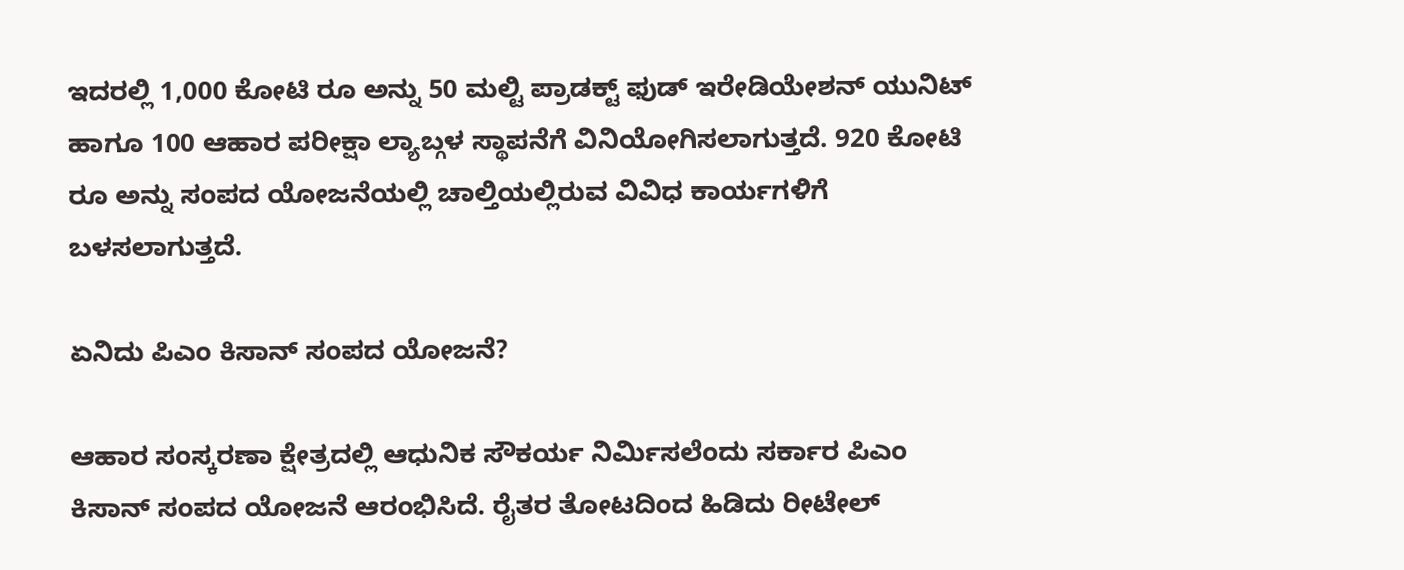ಇದರಲ್ಲಿ 1,000 ಕೋಟಿ ರೂ ಅನ್ನು 50 ಮಲ್ಟಿ ಪ್ರಾಡಕ್ಟ್ ಫುಡ್ ಇರೇಡಿಯೇಶನ್ ಯುನಿಟ್ ಹಾಗೂ 100 ಆಹಾರ ಪರೀಕ್ಷಾ ಲ್ಯಾಬ್ಗಳ ಸ್ಥಾಪನೆಗೆ ವಿನಿಯೋಗಿಸಲಾಗುತ್ತದೆ. 920 ಕೋಟಿ ರೂ ಅನ್ನು ಸಂಪದ ಯೋಜನೆಯಲ್ಲಿ ಚಾಲ್ತಿಯಲ್ಲಿರುವ ವಿವಿಧ ಕಾರ್ಯಗಳಿಗೆ ಬಳಸಲಾಗುತ್ತದೆ.

ಏನಿದು ಪಿಎಂ ಕಿಸಾನ್ ಸಂಪದ ಯೋಜನೆ?

ಆಹಾರ ಸಂಸ್ಕರಣಾ ಕ್ಷೇತ್ರದಲ್ಲಿ ಆಧುನಿಕ ಸೌಕರ್ಯ ನಿರ್ಮಿಸಲೆಂದು ಸರ್ಕಾರ ಪಿಎಂ ಕಿಸಾನ್ ಸಂಪದ ಯೋಜನೆ ಆರಂಭಿಸಿದೆ. ರೈತರ ತೋಟದಿಂದ ಹಿಡಿದು ರೀಟೇಲ್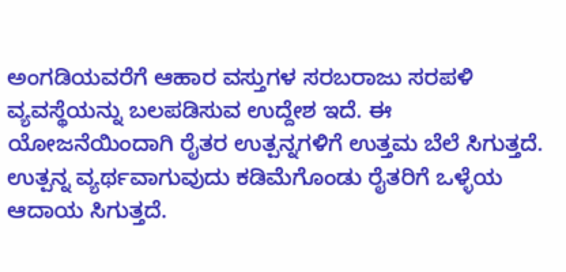ಅಂಗಡಿಯವರೆಗೆ ಆಹಾರ ವಸ್ತುಗಳ ಸರಬರಾಜು ಸರಪಳಿ ವ್ಯವಸ್ಥೆಯನ್ನು ಬಲಪಡಿಸುವ ಉದ್ದೇಶ ಇದೆ. ಈ ಯೋಜನೆಯಿಂದಾಗಿ ರೈತರ ಉತ್ಪನ್ನಗಳಿಗೆ ಉತ್ತಮ ಬೆಲೆ ಸಿಗುತ್ತದೆ. ಉತ್ಪನ್ನ ವ್ಯರ್ಥವಾಗುವುದು ಕಡಿಮೆಗೊಂಡು ರೈತರಿಗೆ ಒಳ್ಳೆಯ ಆದಾಯ ಸಿಗುತ್ತದೆ.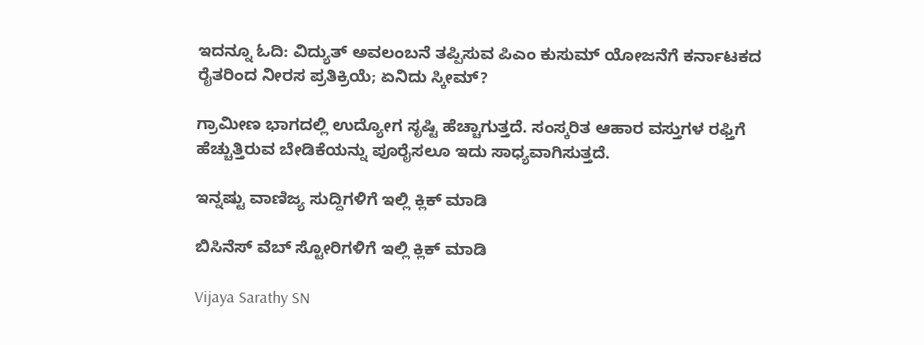ಇದನ್ನೂ ಓದಿ: ವಿದ್ಯುತ್ ಅವಲಂಬನೆ ತಪ್ಪಿಸುವ ಪಿಎಂ ಕುಸುಮ್ ಯೋಜನೆಗೆ ಕರ್ನಾಟಕದ ರೈತರಿಂದ ನೀರಸ ಪ್ರತಿಕ್ರಿಯೆ; ಏನಿದು ಸ್ಕೀಮ್?

ಗ್ರಾಮೀಣ ಭಾಗದಲ್ಲಿ ಉದ್ಯೋಗ ಸೃಷ್ಟಿ ಹೆಚ್ಚಾಗುತ್ತದೆ. ಸಂಸ್ಕರಿತ ಆಹಾರ ವಸ್ತುಗಳ ರಫ್ತಿಗೆ ಹೆಚ್ಚುತ್ತಿರುವ ಬೇಡಿಕೆಯನ್ನು ಪೂರೈಸಲೂ ಇದು ಸಾಧ್ಯವಾಗಿಸುತ್ತದೆ.

ಇನ್ನಷ್ಟು ವಾಣಿಜ್ಯ ಸುದ್ದಿಗಳಿಗೆ ಇಲ್ಲಿ ಕ್ಲಿಕ್ ಮಾಡಿ

ಬಿಸಿನೆಸ್ ವೆಬ್ ಸ್ಟೋರಿಗಳಿಗೆ ಇಲ್ಲಿ ಕ್ಲಿಕ್ ಮಾಡಿ

Vijaya Sarathy SN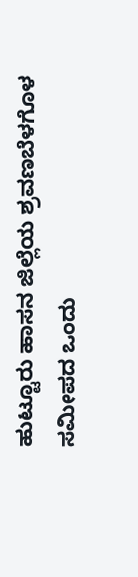ಹುಟ್ಟೂರು ಹಾಸನ ಜಿಲ್ಲೆಯ ಶ್ರವಣಬೆಳಗೊಳ ಸಮೀಪದ ಒಂದು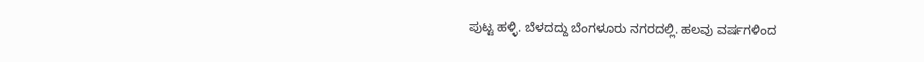ಪುಟ್ಟ ಹಳ್ಳಿ. ಬೆಳದದ್ದು ಬೆಂಗಳೂರು ನಗರದಲ್ಲಿ. ಹಲವು ವರ್ಷಗಳಿಂದ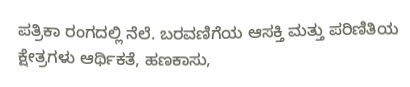ಪತ್ರಿಕಾ ರಂಗದಲ್ಲಿ ನೆಲೆ. ಬರವಣಿಗೆಯ ಆಸಕ್ತಿ ಮತ್ತು ಪರಿಣಿತಿಯ ಕ್ಷೇತ್ರಗಳು ಆರ್ಥಿಕತೆ, ಹಣಕಾಸು,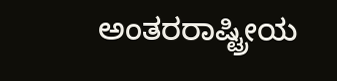ಅಂತರರಾಷ್ಟ್ರೀಯ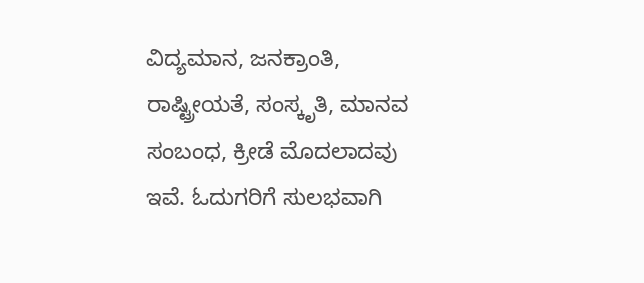ವಿದ್ಯಮಾನ, ಜನಕ್ರಾಂತಿ, ರಾಷ್ಟ್ರೀಯತೆ, ಸಂಸ್ಕೃತಿ, ಮಾನವ ಸಂಬಂಧ, ಕ್ರೀಡೆ ಮೊದಲಾದವು ಇವೆ. ಓದುಗರಿಗೆ ಸುಲಭವಾಗಿ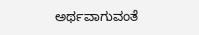ಅರ್ಥವಾಗುವಂತೆ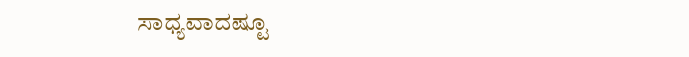ಸಾಧ್ಯವಾದಷ್ಟೂ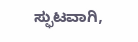ಸ್ಫುಟವಾಗಿ,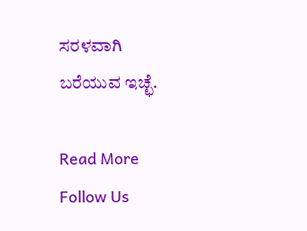ಸರಳವಾಗಿ ಬರೆಯುವ ಇಚ್ಛೆ.

Read More
Follow Us